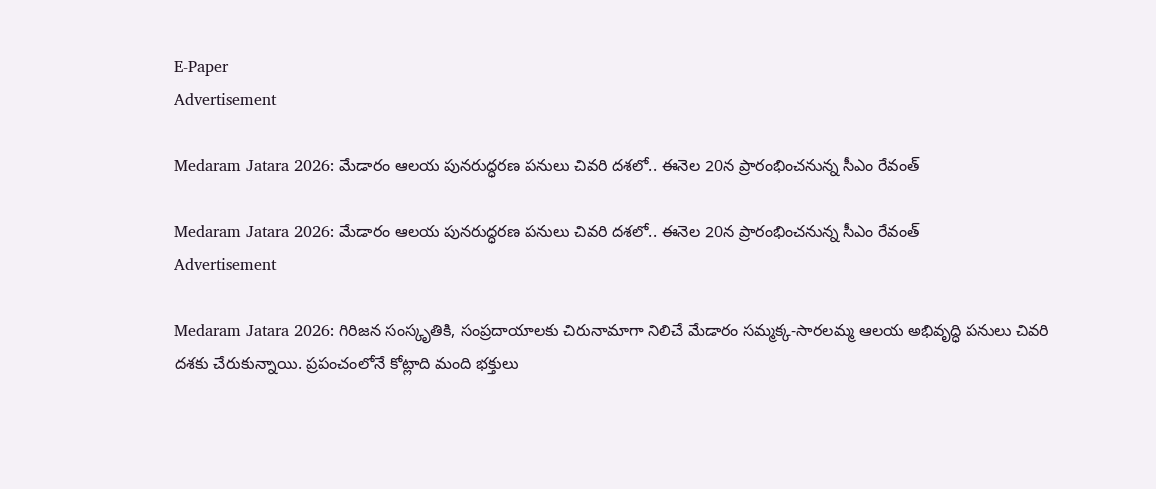E-Paper
Advertisement

Medaram Jatara 2026: మేడారం ఆలయ పునరుద్ధరణ పనులు చివరి దశలో.. ఈనెల 20న ప్రారంభించ‌నున్న సీఎం రేవంత్

Medaram Jatara 2026: మేడారం ఆలయ పునరుద్ధరణ పనులు చివరి దశలో.. ఈనెల 20న ప్రారంభించ‌నున్న సీఎం రేవంత్
Advertisement

Medaram Jatara 2026: గిరిజన సంస్కృతికి, సంప్రదాయాలకు చిరునామాగా నిలిచే మేడారం సమ్మక్క-సారలమ్మ ఆలయ అభివృద్ధి పనులు చివరి దశకు చేరుకున్నాయి. ప్రపంచంలోనే కోట్లాది మంది భక్తులు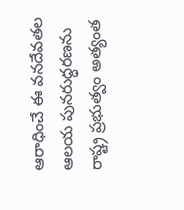ఆరాధించే ఈ వనదేవతల ఆలయ పునరుద్ధరణను రాష్ట్ర ప్రభుత్వం అత్యంత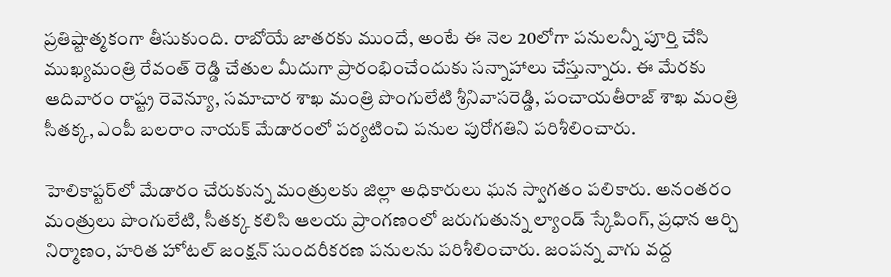ప్రతిష్టాత్మకంగా తీసుకుంది. రాబోయే జాతరకు ముందే, అంటే ఈ నెల 20లోగా పనులన్నీ పూర్తి చేసి ముఖ్యమంత్రి రేవంత్ రెడ్డి చేతుల మీదుగా ప్రారంభించేందుకు సన్నాహాలు చేస్తున్నారు. ఈ మేరకు ఆదివారం రాష్ట్ర రెవెన్యూ, సమాచార శాఖ మంత్రి పొంగులేటి శ్రీనివాసరెడ్డి, పంచాయతీరాజ్ శాఖ మంత్రి సీతక్క, ఎంపీ బలరాం నాయక్ మేడారంలో పర్యటించి పనుల పురోగతిని పరిశీలించారు.

హెలికాప్టర్‌లో మేడారం చేరుకున్న మంత్రులకు జిల్లా అధికారులు ఘన స్వాగతం పలికారు. అనంతరం మంత్రులు పొంగులేటి, సీతక్క కలిసి ఆలయ ప్రాంగణంలో జరుగుతున్న ల్యాండ్ స్కేపింగ్, ప్రధాన ఆర్చి నిర్మాణం, హరిత హోటల్ జంక్షన్ సుందరీకరణ పనులను పరిశీలించారు. జంపన్న వాగు వద్ద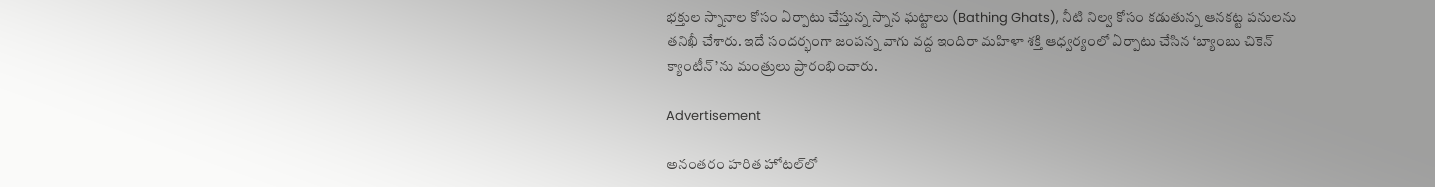భక్తుల స్నానాల కోసం ఏర్పాటు చేస్తున్న స్నాన ఘట్టాలు (Bathing Ghats), నీటి నిల్వ కోసం కడుతున్న ఆనకట్ట పనులను తనిఖీ చేశారు. ఇదే సందర్భంగా జంపన్న వాగు వద్ద ఇందిరా మహిళా శక్తి ఆధ్వర్యంలో ఏర్పాటు చేసిన ‘బ్యాంబు చికెన్ క్యాంటీన్’ను మంత్రులు ప్రారంభించారు.

Advertisement

అనంతరం హరిత హోటల్‌లో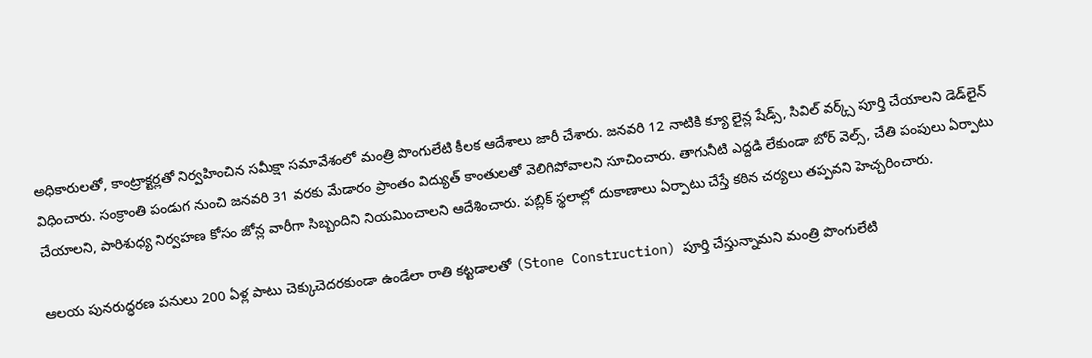అధికారులతో, కాంట్రాక్టర్లతో నిర్వహించిన సమీక్షా సమావేశంలో మంత్రి పొంగులేటి కీలక ఆదేశాలు జారీ చేశారు. జనవరి 12 నాటికి క్యూ లైన్ల షేడ్స్, సివిల్ వర్క్స్ పూర్తి చేయాలని డెడ్‌లైన్ విధించారు. సంక్రాంతి పండుగ నుంచి జనవరి 31 వరకు మేడారం ప్రాంతం విద్యుత్ కాంతులతో వెలిగిపోవాలని సూచించారు. తాగునీటి ఎద్దడి లేకుండా బోర్ వెల్స్, చేతి పంపులు ఏర్పాటు చేయాలని, పారిశుధ్య నిర్వహణ కోసం జోన్ల వారీగా సిబ్బందిని నియమించాలని ఆదేశించారు. పబ్లిక్ స్థలాల్లో దుకాణాలు ఏర్పాటు చేస్తే కఠిన చర్యలు తప్పవని హెచ్చరించారు.

ఆలయ పునరుద్ధరణ పనులు 200 ఏళ్ల పాటు చెక్కుచెదరకుండా ఉండేలా రాతి కట్టడాలతో (Stone Construction) పూర్తి చేస్తున్నామని మంత్రి పొంగులేటి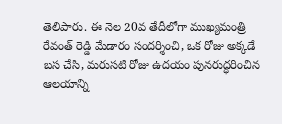తెలిపారు. ఈ నెల 20వ తేదీలోగా ముఖ్యమంత్రి రేవంత్ రెడ్డి మేడారం సందర్శించి, ఒక రోజు అక్కడే బస చేసి, మరుసటి రోజు ఉదయం పునరుద్ధరించిన ఆలయాన్ని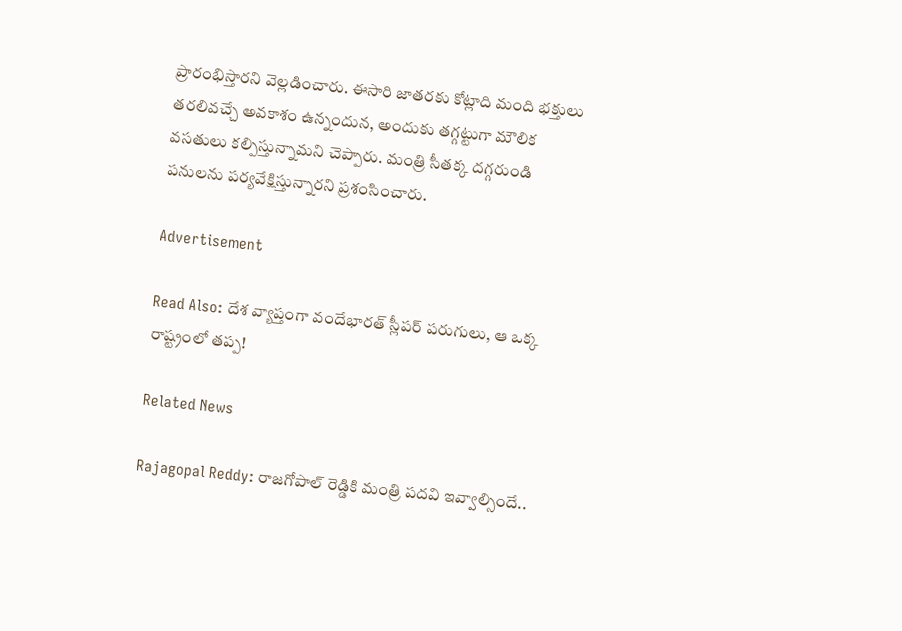ప్రారంభిస్తారని వెల్లడించారు. ఈసారి జాతరకు కోట్లాది మంది భక్తులు తరలివచ్చే అవకాశం ఉన్నందున, అందుకు తగ్గట్టుగా మౌలిక వసతులు కల్పిస్తున్నామని చెప్పారు. మంత్రి సీతక్క దగ్గరుండి పనులను పర్యవేక్షిస్తున్నారని ప్రశంసించారు.

Advertisement

Read Also: దేశ వ్యాప్తంగా వందేభారత్ స్లీపర్ పరుగులు, ఆ ఒక్క రాష్ట్రంలో తప్ప!

Related News

Rajagopal Reddy: రాజగోపాల్ రెడ్డికి మంత్రి పదవి ఇవ్వాల్సిందే..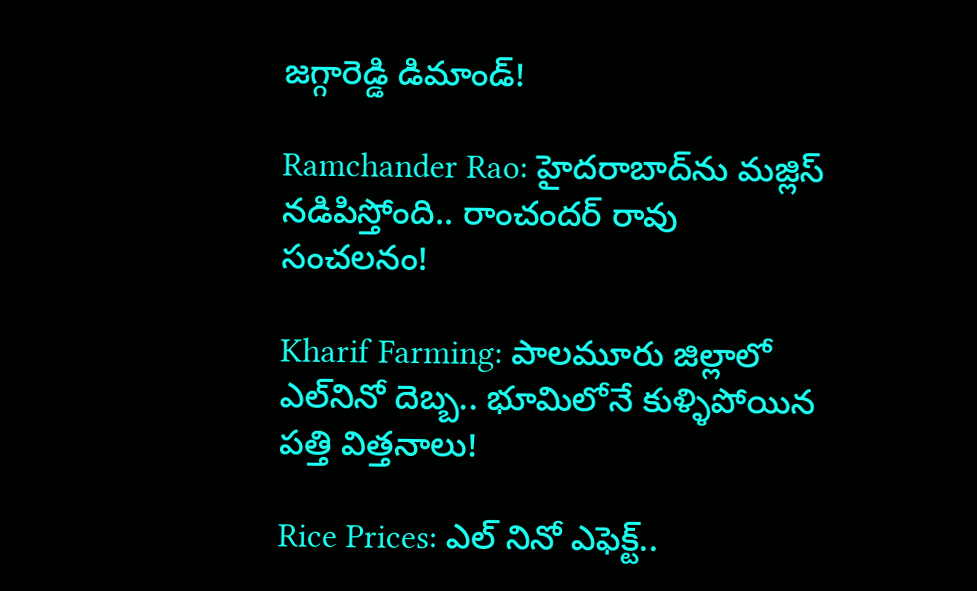జగ్గారెడ్డి డిమాండ్!

Ramchander Rao: హైదరాబాద్‌ను మజ్లిస్ నడిపిస్తోంది.. రాంచందర్ రావు సంచలనం!

Kharif Farming: పాలమూరు జిల్లాలో ఎల్‌నినో దెబ్బ.. భూమిలోనే కుళ్ళిపోయిన పత్తి విత్తనాలు!

Rice Prices: ఎల్ నినో ఎఫెక్ట్..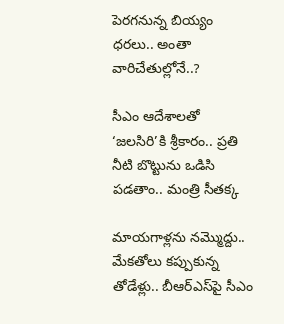పెరగనున్న బియ్యం ధరలు.. అంతా వారిచేతుల్లోనే..?

సీఎం ఆదేశాలతో ‘జలసిరి’కి శ్రీకారం.. ప్రతి నీటి బొట్టును ఒడిసి పడతాం.. మంత్రి సీతక్క

మాయగాళ్లను నమ్మొద్దు.. మేకతోలు కప్పుకున్న తోడేళ్లు.. బీఆర్‌ఎస్‌పై సీఎం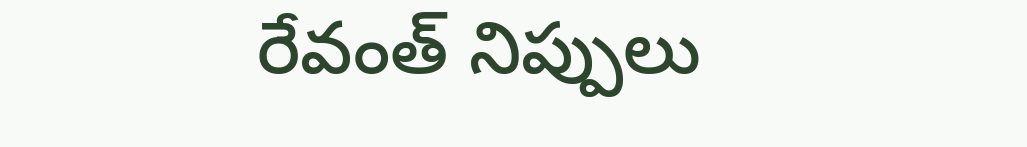రేవంత్ నిప్పులు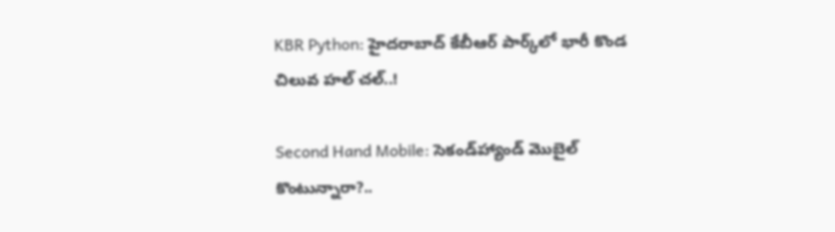KBR Python: హైదరాబాద్ కేబీఆర్ పార్క్‌లో భారీ కొండ చిలువ హల్ చల్..!

Second Hand Mobile: సెకండ్‌హ్యాండ్ మొబైల్ కొంటున్నారా?..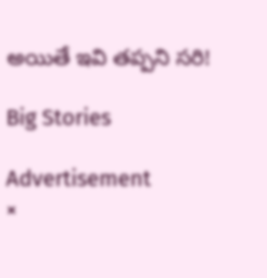అయితే ఇవి తప్పని సరి!

Big Stories

Advertisement
×